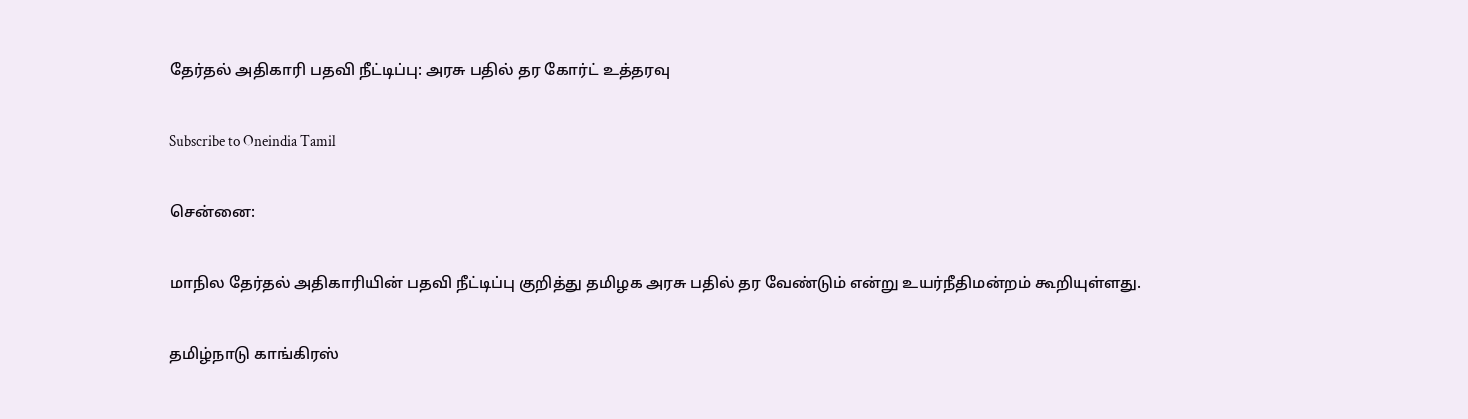தேர்தல் அதிகாரி பதவி நீட்டிப்பு: அரசு பதில் தர கோர்ட் உத்தரவு

Subscribe to Oneindia Tamil

சென்னை:

மாநில தேர்தல் அதிகாரியின் பதவி நீட்டிப்பு குறித்து தமிழக அரசு பதில் தர வேண்டும் என்று உயர்நீதிமன்றம் கூறியுள்ளது.

தமிழ்நாடு காங்கிரஸ்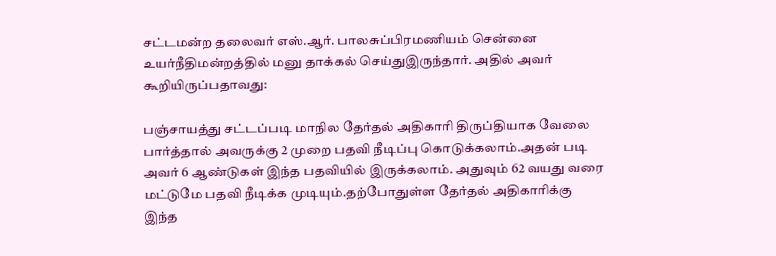சட்டமன்ற தலைவர் எஸ்.ஆர். பாலசுப்பிரமணியம் சென்னை உயர்நீதிமன்றத்தில் மனு தாக்கல் செய்துஇருந்தார். அதில் அவர் கூறியிருப்பதாவது:

பஞ்சாயத்து சட்டப்படி மாநில தேர்தல் அதிகாரி திருப்தியாக வேலை பார்த்தால் அவருக்கு 2 முறை பதவி நீடிப்பு கொடுக்கலாம்.அதன் படி அவர் 6 ஆண்டுகள் இந்த பதவியில் இருக்கலாம். அதுவும் 62 வயது வரை மட்டுமே பதவி நீடிக்க முடியும்.தற்போதுள்ள தேர்தல் அதிகாரிக்கு இந்த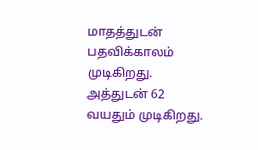மாதத்துடன் பதவிக்காலம் முடிகிறது. அத்துடன் 62 வயதும் முடிகிறது.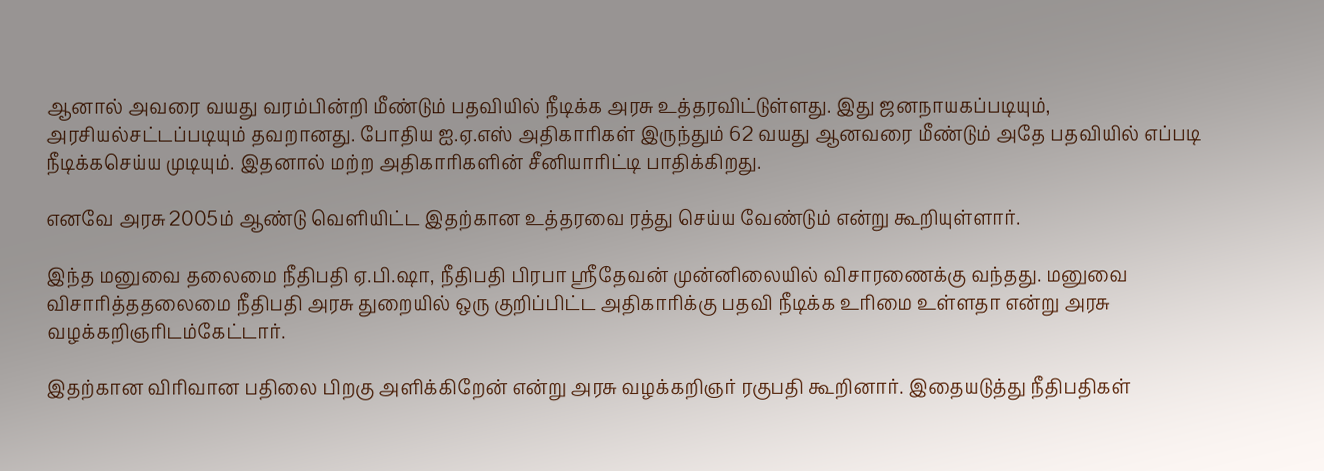ஆனால் அவரை வயது வரம்பின்றி மீண்டும் பதவியில் நீடிக்க அரசு உத்தரவிட்டுள்ளது. இது ஜனநாயகப்படியும், அரசியல்சட்டப்படியும் தவறானது. போதிய ஐ.ஏ.எஸ் அதிகாரிகள் இருந்தும் 62 வயது ஆனவரை மீண்டும் அதே பதவியில் எப்படி நீடிக்கசெய்ய முடியும். இதனால் மற்ற அதிகாரிகளின் சீனியாரிட்டி பாதிக்கிறது.

எனவே அரசு 2005ம் ஆண்டு வெளியிட்ட இதற்கான உத்தரவை ரத்து செய்ய வேண்டும் என்று கூறியுள்ளார்.

இந்த மனுவை தலைமை நீதிபதி ஏ.பி.ஷா, நீதிபதி பிரபா ஸ்ரீதேவன் முன்னிலையில் விசாரணைக்கு வந்தது. மனுவை விசாரித்ததலைமை நீதிபதி அரசு துறையில் ஒரு குறிப்பிட்ட அதிகாரிக்கு பதவி நீடிக்க உரிமை உள்ளதா என்று அரசு வழக்கறிஞரிடம்கேட்டார்.

இதற்கான விரிவான பதிலை பிறகு அளிக்கிறேன் என்று அரசு வழக்கறிஞர் ரகுபதி கூறினார். இதையடுத்து நீதிபதிகள்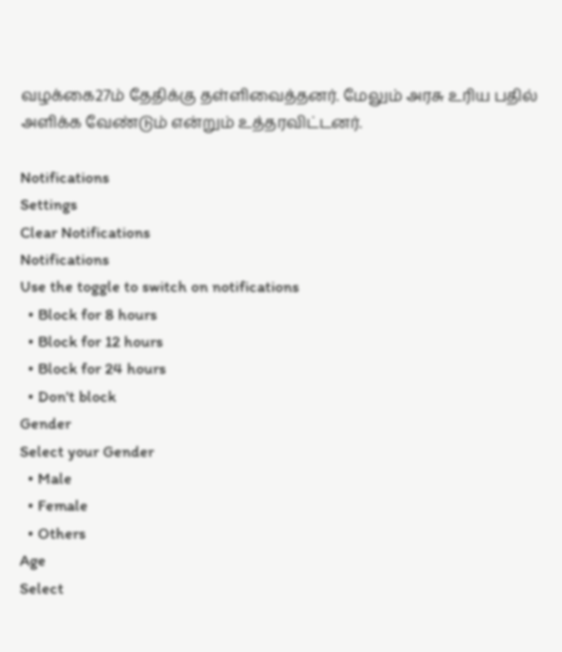வழக்கை27ம் தேதிக்கு தள்ளிவைத்தனர். மேலும் அரசு உரிய பதில் அளிக்க வேண்டும் என்றும் உத்தரவிட்டனர்.

Notifications
Settings
Clear Notifications
Notifications
Use the toggle to switch on notifications
  • Block for 8 hours
  • Block for 12 hours
  • Block for 24 hours
  • Don't block
Gender
Select your Gender
  • Male
  • Female
  • Others
Age
Select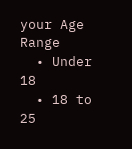your Age Range
  • Under 18
  • 18 to 25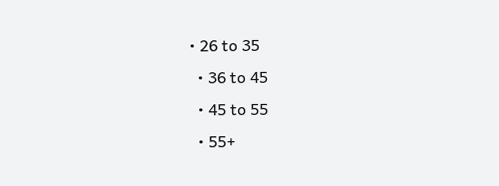• 26 to 35
  • 36 to 45
  • 45 to 55
  • 55+